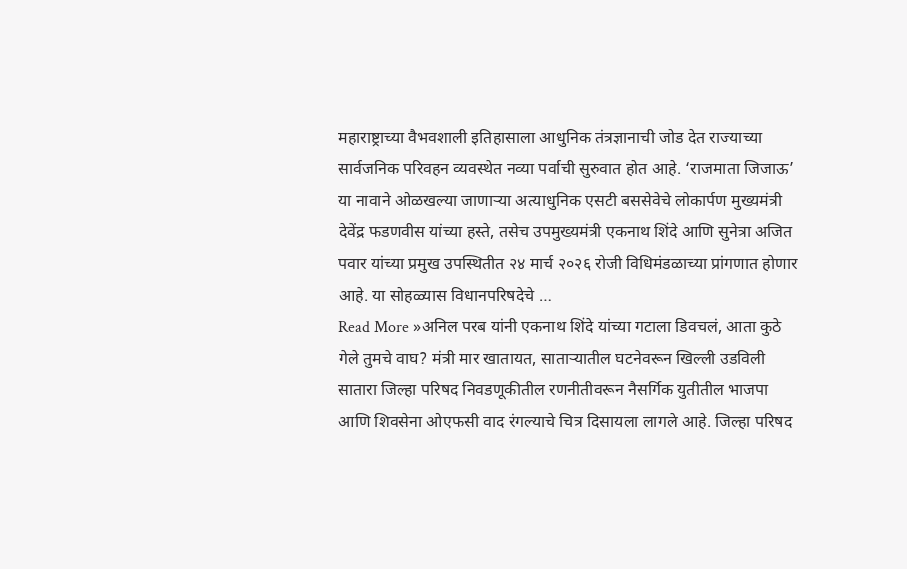महाराष्ट्राच्या वैभवशाली इतिहासाला आधुनिक तंत्रज्ञानाची जोड देत राज्याच्या सार्वजनिक परिवहन व्यवस्थेत नव्या पर्वाची सुरुवात होत आहे. ‘राजमाता जिजाऊ’ या नावाने ओळखल्या जाणाऱ्या अत्याधुनिक एसटी बससेवेचे लोकार्पण मुख्यमंत्री देवेंद्र फडणवीस यांच्या हस्ते, तसेच उपमुख्यमंत्री एकनाथ शिंदे आणि सुनेत्रा अजित पवार यांच्या प्रमुख उपस्थितीत २४ मार्च २०२६ रोजी विधिमंडळाच्या प्रांगणात होणार आहे. या सोहळ्यास विधानपरिषदेचे …
Read More »अनिल परब यांनी एकनाथ शिंदे यांच्या गटाला डिवचलं, आता कुठे गेले तुमचे वाघ? मंत्री मार खातायत, साताऱ्यातील घटनेवरून खिल्ली उडविली
सातारा जिल्हा परिषद निवडणूकीतील रणनीतीवरून नैसर्गिक युतीतील भाजपा आणि शिवसेना ओएफसी वाद रंगल्याचे चित्र दिसायला लागले आहे. जिल्हा परिषद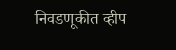निवडणूकीत व्हीप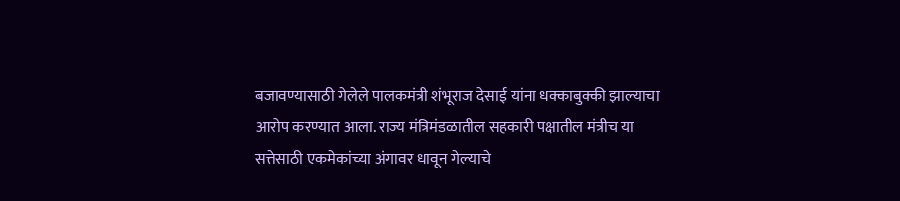बजावण्यासाठी गेलेले पालकमंत्री शंभूराज देसाई यांना धक्काबुक्की झाल्याचा आरोप करण्यात आला. राज्य मंत्रिमंडळातील सहकारी पक्षातील मंत्रीच या सत्तेसाठी एकमेकांच्या अंगावर धावून गेल्याचे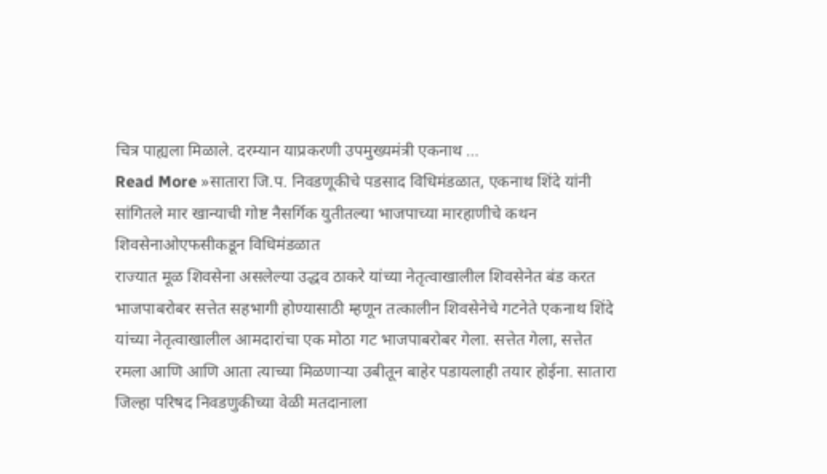चित्र पाह्यला मिळाले. दरम्यान याप्रकरणी उपमुख्यमंत्री एकनाथ …
Read More »सातारा जि.प. निवडणूकीचे पडसाद विधिमंडळात, एकनाथ शिंदे यांनी सांगितले मार खान्याची गोष्ट नैसर्गिक युतीतल्या भाजपाच्या मारहाणीचे कथन शिवसेनाओएफसीकडून विधिमंडळात
राज्यात मूळ शिवसेना असलेल्या उद्धव ठाकरे यांच्या नेतृत्वाखालील शिवसेनेत बंड करत भाजपाबरोबर सत्तेत सहभागी होण्यासाठी म्हणून तत्कालीन शिवसेनेचे गटनेते एकनाथ शिंदे यांच्या नेतृत्वाखालील आमदारांचा एक मोठा गट भाजपाबरोबर गेला. सत्तेत गेला, सत्तेत रमला आणि आणि आता त्याच्या मिळणाऱ्या उबीतून बाहेर पडायलाही तयार होईना. सातारा जिल्हा परिषद निवडणुकीच्या वेळी मतदानाला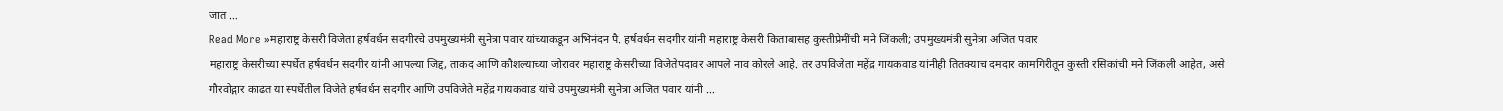जात …
Read More »महाराष्ट्र केसरी विजेता हर्षवर्धन सदगीरचे उपमुख्यमंत्री सुनेत्रा पवार यांच्याकडून अभिनंदन पै. हर्षवर्धन सदगीर यांनी महाराष्ट्र केसरी किताबासह कुस्तीप्रेमींची मने जिंकली; उपमुख्यमंत्री सुनेत्रा अजित पवार
महाराष्ट्र केसरीच्या स्पर्धेत हर्षवर्धन सदगीर यांनी आपल्या जिद्द, ताकद आणि कौशल्याच्या जोरावर महाराष्ट्र केसरीच्या विजेतेपदावर आपले नाव कोरले आहे. तर उपविजेता महेंद्र गायकवाड यांनीही तितक्याच दमदार कामगिरीतून कुस्ती रसिकांची मने जिंकली आहेत, असे गौरवोद्गार काढत या स्पर्धेतील विजेते हर्षवर्धन सदगीर आणि उपविजेते महेंद्र गायकवाड यांचे उपमुख्यमंत्री सुनेत्रा अजित पवार यांनी …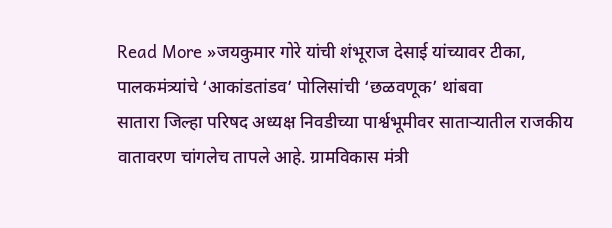Read More »जयकुमार गोरे यांची शंभूराज देसाई यांच्यावर टीका, पालकमंत्र्यांचे ‘आकांडतांडव’ पोलिसांची ‘छळवणूक’ थांबवा
सातारा जिल्हा परिषद अध्यक्ष निवडीच्या पार्श्वभूमीवर साताऱ्यातील राजकीय वातावरण चांगलेच तापले आहे. ग्रामविकास मंत्री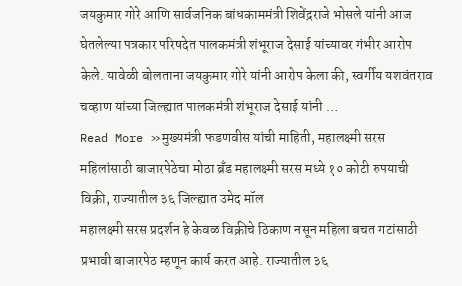जयकुमार गोरे आणि सार्वजनिक बांधकाममंत्री शिवेंद्रराजे भोसले यांनी आज घेतलेल्या पत्रकार परिषदेत पालकमंत्री शंभूराज देसाई यांच्यावर गंभीर आरोप केले. यावेळी बोलताना जयकुमार गोरे यांनी आरोप केला की, स्वर्गीय यशवंतराव चव्हाण यांच्या जिल्ह्यात पालकमंत्री शंभूराज देसाई यांनी …
Read More »मुख्यमंत्री फडणवीस यांची माहिती, महालक्ष्मी सरस महिलांसाठी बाजारपेठेचा मोठा ब्रँड महालक्ष्मी सरस मध्ये १० कोटी रुपयाची विक्री, राज्यातील ३६ जिल्ह्यात उमेद मॉल
महालक्ष्मी सरस प्रदर्शन हे केवळ विक्रीचे ठिकाण नसून महिला बचत गटांसाठी प्रभावी बाजारपेठ म्हणून कार्य करत आहे. राज्यातील ३६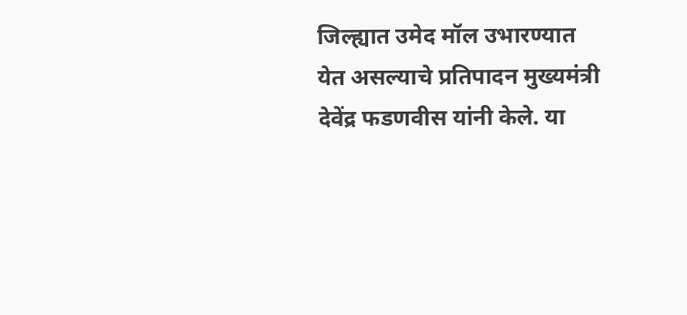जिल्ह्यात उमेद मॉल उभारण्यात येत असल्याचे प्रतिपादन मुख्यमंत्री देवेंद्र फडणवीस यांनी केले. या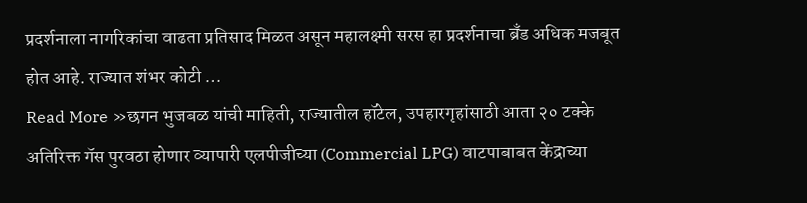प्रदर्शनाला नागरिकांचा वाढता प्रतिसाद मिळत असून महालक्ष्मी सरस हा प्रदर्शनाचा ब्रँड अधिक मजबूत होत आहे. राज्यात शंभर कोटी …
Read More »छगन भुजबळ यांची माहिती, राज्यातील हॉटेल, उपहारगृहांसाठी आता २० टक्के अतिरिक्त गॅस पुरवठा होणार व्यापारी एलपीजीच्या (Commercial LPG) वाटपाबाबत केंद्राच्या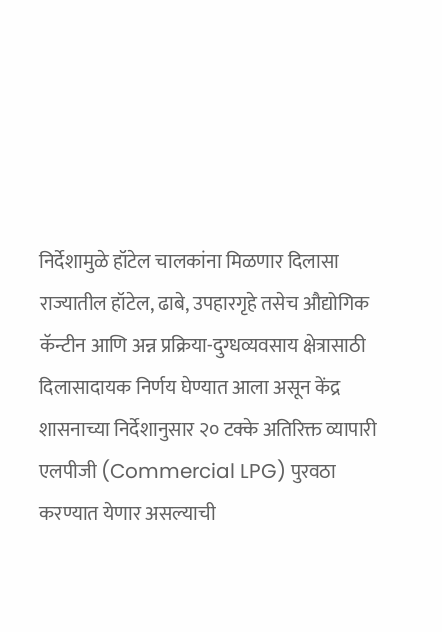निर्देशामुळे हॉटेल चालकांना मिळणार दिलासा
राज्यातील हॉटेल, ढाबे, उपहारगृहे तसेच औद्योगिक कॅन्टीन आणि अन्न प्रक्रिया-दुग्धव्यवसाय क्षेत्रासाठी दिलासादायक निर्णय घेण्यात आला असून केंद्र शासनाच्या निर्देशानुसार २० टक्के अतिरिक्त व्यापारी एलपीजी (Commercial LPG) पुरवठा करण्यात येणार असल्याची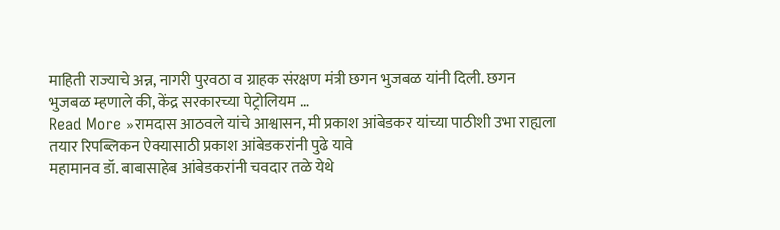माहिती राज्याचे अन्न, नागरी पुरवठा व ग्राहक संरक्षण मंत्री छगन भुजबळ यांनी दिली. छगन भुजबळ म्हणाले की, केंद्र सरकारच्या पेट्रोलियम …
Read More »रामदास आठवले यांचे आश्वासन, मी प्रकाश आंबेडकर यांच्या पाठीशी उभा राह्यला तयार रिपब्लिकन ऐक्यासाठी प्रकाश आंबेडकरांनी पुढे यावे
महामानव डॉ. बाबासाहेब आंबेडकरांनी चवदार तळे येथे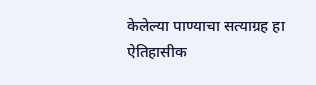केलेल्या पाण्याचा सत्याग्रह हा ऐतिहासीक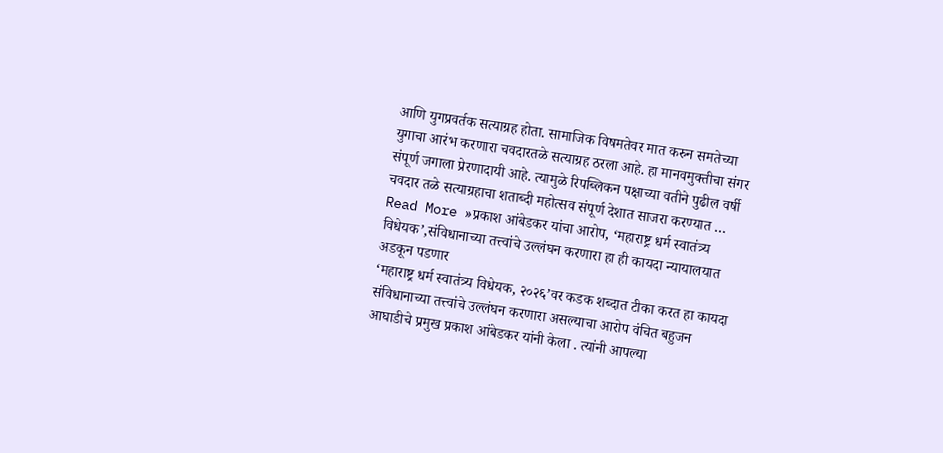आणि युगप्रवर्तक सत्याग्रह होता. सामाजिक विषमतेवर मात करुन समतेच्या युगाचा आरंभ करणारा चवदारतळे सत्याग्रह ठरला आहे. हा मानवमुक्तीचा संगर संपूर्ण जगाला प्रेरणादायी आहे. त्यामुळे रिपब्लिकन पक्षाच्या वतीने पुढील वर्षी चवदार तळे सत्याग्रहाचा शताब्दी महोत्सव संपूर्ण देशात साजरा करण्यात …
Read More »प्रकाश आंबेडकर यांचा आरोप, ‘महाराष्ट्र धर्म स्वातंत्र्य विधेयक’,संविधानाच्या तत्त्वांचे उल्लंघन करणारा हा ही कायदा न्यायालयात अडकून पडणार
‘महाराष्ट्र धर्म स्वातंत्र्य विधेयक, २०२६’वर कडक शब्दात टीका करत हा कायदा संविधानाच्या तत्त्वांचे उल्लंघन करणारा असल्याचा आरोप वंचित बहुजन आघाडीचे प्रमुख प्रकाश आंबेडकर यांनी केला . त्यांनी आपल्या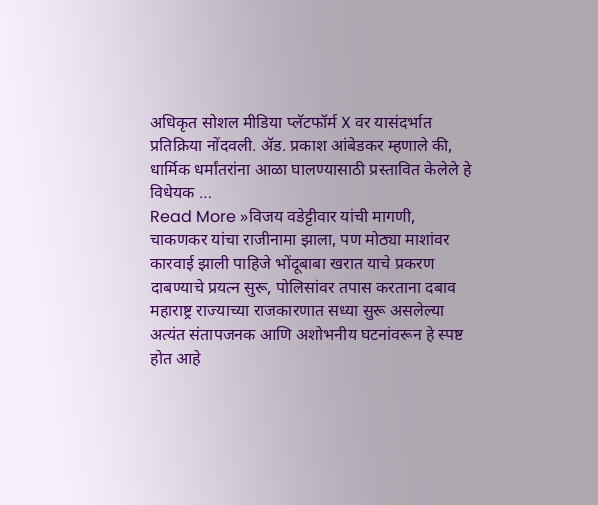अधिकृत सोशल मीडिया प्लॅटफॉर्म X वर यासंदर्भात प्रतिक्रिया नोंदवली. ॲड. प्रकाश आंबेडकर म्हणाले की, धार्मिक धर्मांतरांना आळा घालण्यासाठी प्रस्तावित केलेले हे विधेयक …
Read More »विजय वडेट्टीवार यांची मागणी, चाकणकर यांचा राजीनामा झाला, पण मोठ्या माशांवर कारवाई झाली पाहिजे भोंदूबाबा खरात याचे प्रकरण दाबण्याचे प्रयत्न सुरू, पोलिसांवर तपास करताना दबाव
महाराष्ट्र राज्याच्या राजकारणात सध्या सुरू असलेल्या अत्यंत संतापजनक आणि अशोभनीय घटनांवरून हे स्पष्ट होत आहे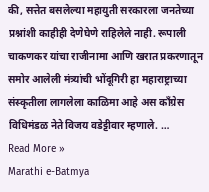की, सत्तेत बसलेल्या महायुती सरकारला जनतेच्या प्रश्नांशी काहीही देणेघेणे राहिलेले नाही. रूपाली चाकणकर यांचा राजीनामा आणि खरात प्रकरणातून समोर आलेली मंत्र्यांची भोंदूगिरी हा महाराष्ट्राच्या संस्कृतीला लागलेला काळिमा आहे अस काँग्रेस विधिमंडळ नेते विजय वडेट्टीवार म्हणाले. …
Read More »
Marathi e-Batmya